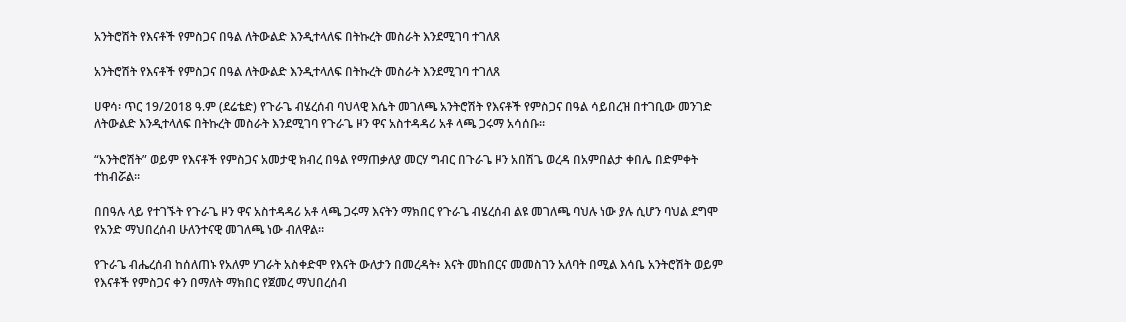አንትሮሽት የእናቶች የምስጋና በዓል ለትውልድ እንዲተላለፍ በትኩረት መስራት እንደሚገባ ተገለጸ

አንትሮሽት የእናቶች የምስጋና በዓል ለትውልድ እንዲተላለፍ በትኩረት መስራት እንደሚገባ ተገለጸ

ሀዋሳ፡ ጥር 19/2018 ዓ.ም (ደሬቴድ) የጉራጌ ብሄረሰብ ባህላዊ እሴት መገለጫ አንትሮሽት የእናቶች የምስጋና በዓል ሳይበረዝ በተገቢው መንገድ ለትውልድ እንዲተላለፍ በትኩረት መስራት እንደሚገባ የጉራጌ ዞን ዋና አስተዳዳሪ አቶ ላጫ ጋሩማ አሳሰቡ።

“አንትሮሽት” ወይም የእናቶች የምስጋና አመታዊ ክብረ በዓል የማጠቃለያ መርሃ ግብር በጉራጌ ዞን አበሽጌ ወረዳ በአምበልታ ቀበሌ በድምቀት ተከብሯል።

በበዓሉ ላይ የተገኙት የጉራጌ ዞን ዋና አስተዳዳሪ አቶ ላጫ ጋሩማ እናትን ማክበር የጉራጌ ብሄረሰብ ልዩ መገለጫ ባህሉ ነው ያሉ ሲሆን ባህል ደግሞ የአንድ ማህበረሰብ ሁለንተናዊ መገለጫ ነው ብለዋል።

የጉራጌ ብሔረሰብ ከሰለጠኑ የአለም ሃገራት አስቀድሞ የእናት ውለታን በመረዳት፥ እናት መከበርና መመስገን አለባት በሚል እሳቤ አንትሮሽት ወይም የእናቶች የምስጋና ቀን በማለት ማክበር የጀመረ ማህበረሰብ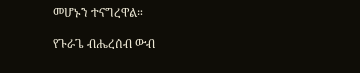መሆኑን ተናግረዋል።

የጉራጌ ብሔረሰብ ውብ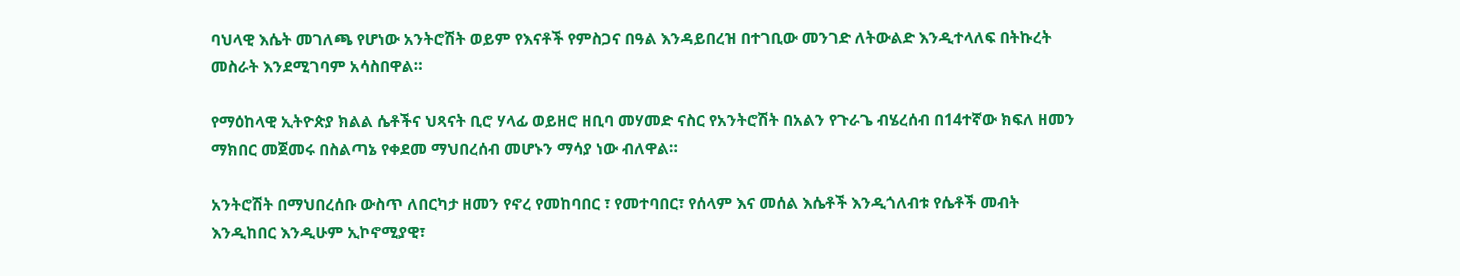ባህላዊ እሴት መገለጫ የሆነው አንትሮሽት ወይም የእናቶች የምስጋና በዓል እንዳይበረዝ በተገቢው መንገድ ለትውልድ እንዲተላለፍ በትኩረት መስራት እንደሚገባም አሳስበዋል።

የማዕከላዊ ኢትዮጵያ ክልል ሴቶችና ህጻናት ቢሮ ሃላፊ ወይዘሮ ዘቢባ መሃመድ ናስር የአንትሮሽት በአልን የጉራጌ ብሄረሰብ በ14ተኛው ክፍለ ዘመን ማክበር መጀመሩ በስልጣኔ የቀደመ ማህበረሰብ መሆኑን ማሳያ ነው ብለዋል።

አንትሮሽት በማህበረሰቡ ውስጥ ለበርካታ ዘመን የኖረ የመከባበር ፣ የመተባበር፣ የሰላም እና መሰል እሴቶች እንዲጎለብቱ የሴቶች መብት እንዲከበር እንዲሁም ኢኮኖሚያዊ፣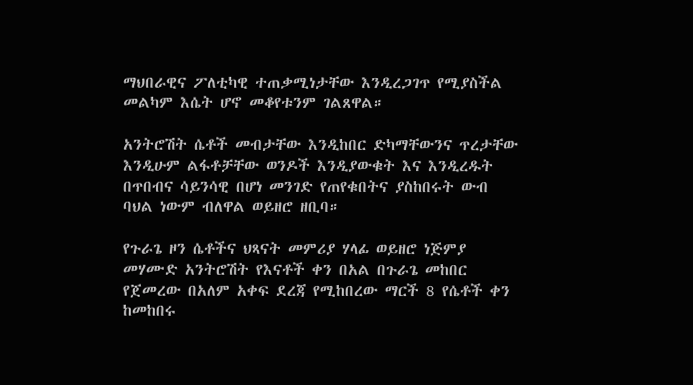ማህበራዊና ፖለቲካዊ ተጠቃሚነታቸው እንዲረጋገጥ የሚያስችል መልካም እሴት ሆኖ መቆየቱንም ገልጸዋል።

አንትሮሽት ሴቶች መብታቸው እንዲከበር ድካማቸውንና ጥረታቸው እንዲሁም ልፋቶቻቸው ወንዶች እንዲያውቁት እና እንዲረዱት በጥበብና ሳይንሳዊ በሆነ መንገድ የጠየቁበትና ያስከበሩት ውብ ባህል ነውም ብለዋል ወይዘሮ ዘቢባ።

የጉራጌ ዞን ሴቶችና ህጻናት መምሪያ ሃላፊ ወይዘሮ ነጅምያ መሃሙድ አንትሮሽት የእናቶች ቀን በአል በጉራጌ መከበር የጀመረው በአለም አቀፍ ደረጃ የሚከበረው ማርች 8 የሴቶች ቀን ከመከበሩ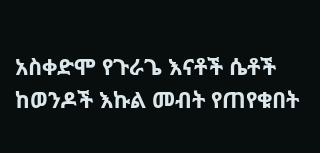አስቀድሞ የጉራጌ እናቶች ሴቶች ከወንዶች እኩል መብት የጠየቁበት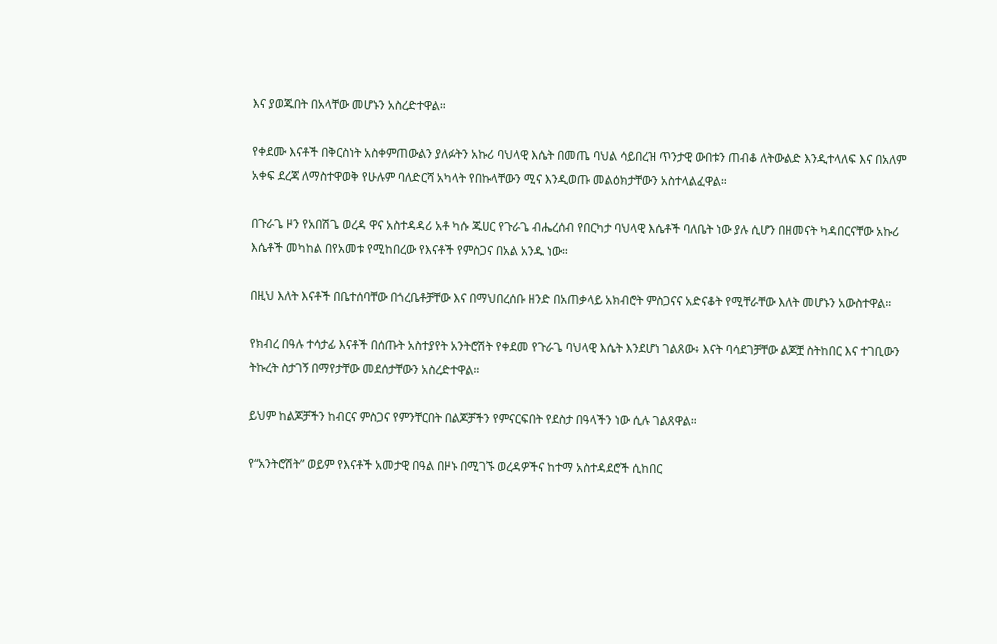እና ያወጁበት በአላቸው መሆኑን አስረድተዋል።

የቀደሙ እናቶች በቅርስነት አስቀምጠውልን ያለፉትን አኩሪ ባህላዊ እሴት በመጤ ባህል ሳይበረዝ ጥንታዊ ውበቱን ጠብቆ ለትውልድ እንዲተላለፍ እና በአለም አቀፍ ደረጃ ለማስተዋወቅ የሁሉም ባለድርሻ አካላት የበኩላቸውን ሚና እንዲወጡ መልዕክታቸውን አስተላልፈዋል።

በጉራጌ ዞን የአበሽጌ ወረዳ ዋና አስተዳዳሪ አቶ ካሱ ጁሀር የጉራጌ ብሔረሰብ የበርካታ ባህላዊ እሴቶች ባለቤት ነው ያሉ ሲሆን በዘመናት ካዳበርናቸው አኩሪ እሴቶች መካከል በየአመቱ የሚከበረው የእናቶች የምስጋና በአል አንዱ ነው።

በዚህ እለት እናቶች በቤተሰባቸው በጎረቤቶቻቸው እና በማህበረሰቡ ዘንድ በአጠቃላይ አክብሮት ምስጋናና አድናቆት የሚቸራቸው እለት መሆኑን አውስተዋል።

የክብረ በዓሉ ተሳታፊ እናቶች በሰጡት አስተያየት አንትሮሽት የቀደመ የጉራጌ ባህላዊ እሴት እንደሆነ ገልጸው፥ እናት ባሳደገቻቸው ልጆቿ ስትከበር እና ተገቢውን ትኩረት ስታገኝ በማየታቸው መደሰታቸውን አስረድተዋል።

ይህም ከልጆቻችን ከብርና ምስጋና የምንቸርበት በልጆቻችን የምናርፍበት የደስታ በዓላችን ነው ሲሉ ገልጸዋል።

የ“አንትሮሽት” ወይም የእናቶች አመታዊ በዓል በዞኑ በሚገኙ ወረዳዎችና ከተማ አስተዳደሮች ሲከበር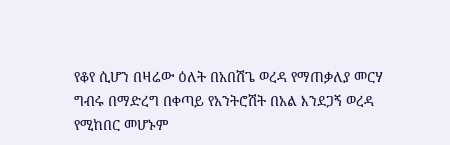የቆየ ሲሆን በዛሬው ዕለት በአበሽጌ ወረዳ የማጠቃለያ መርሃ ግብሩ በማድረግ በቀጣይ የአንትሮሽት በአል እንደጋኝ ወረዳ የሚከበር መሆኑም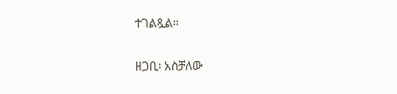ተገልጿል።

ዘጋቢ፡ አስቻለው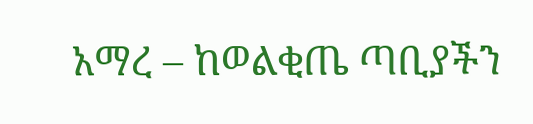አማረ – ከወልቂጤ ጣቢያችን